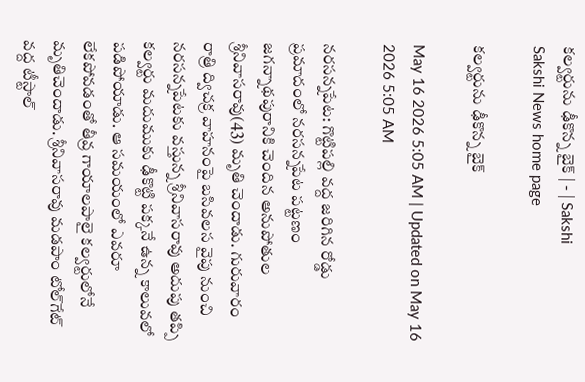కల్వర్టును ఢీకొన్న బైక్‌ | - | Sakshi
Sakshi News home page

కల్వర్టును ఢీకొన్న బైక్‌

May 16 2026 5:05 AM | Updated on May 16 2026 5:05 AM

నరసన్నపేట: గొట్టిపల్లి వద్ద జరిగిన రోడ్డు ప్రమాదంలో నరసన్నపేట పట్టణం జగన్నాథపురానికి చెందిన అనుపోతుల శ్రీనివాసరావు(43) మృతి చెందాడు. గురువారం రాత్రి ద్విచక్ర వాహనంపై బసివలస వైపు నుంచి నరసన్నపేటకు వస్తున్న శ్రీనివాసరావు అదుపు తప్పి కల్వర్టు మదుముకు ఢీకొట్టి పక్కనే ఉన్న కాలువలో పడిపోయాడు. ఆ సమయంలో ఎవరూ లేకపోవడంతో తీవ్ర గాయాలపాలై కల్వర్టులోనే మృతిచెందాడు. శ్రీనివాసరావు మడపాం టోల్‌గేట్‌ వద్ద టీస్టాల్‌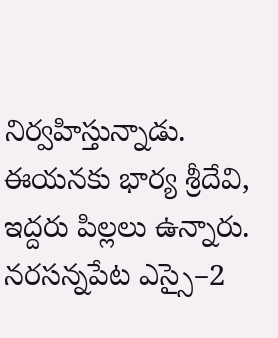నిర్వహిస్తున్నాడు. ఈయనకు భార్య శ్రీదేవి, ఇద్దరు పిల్లలు ఉన్నారు. నరసన్నపేట ఎస్సై–2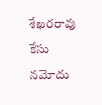శేఖరరావు కేసు నమోదు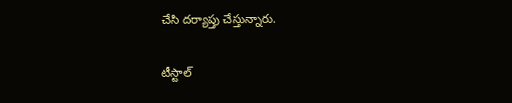చేసి దర్యాప్తు చేస్తున్నారు.

టీస్టాల్‌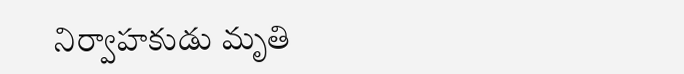నిర్వాహకుడు మృతి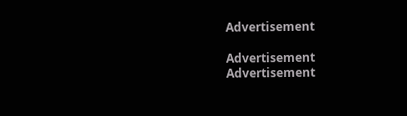Advertisement

Advertisement
Advertisement